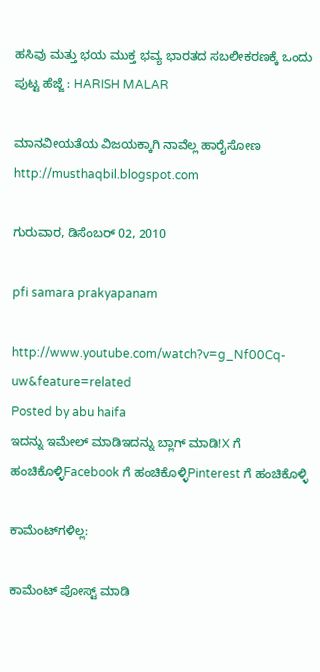ಹಸಿವು ಮತ್ತು ಭಯ ಮುಕ್ತ ಭವ್ಯ ಭಾರತದ ಸಬಲೀಕರಣಕ್ಕೆ ಒಂದು ಪುಟ್ಟ ಹೆಜ್ಜೆ : HARISH MALAR

ಮಾನವೀಯತೆಯ ವಿಜಯಕ್ಕಾಗಿ ನಾವೆಲ್ಲ ಹಾರೈಸೋಣ http://musthaqbil.blogspot.com

ಗುರುವಾರ, ಡಿಸೆಂಬರ್ 02, 2010

pfi samara prakyapanam

http://www.youtube.com/watch?v=g_Nf00Cq-uw&feature=related
Posted by abu haifa
ಇದನ್ನು ಇಮೇಲ್ ಮಾಡಿಇದನ್ನು ಬ್ಲಾಗ್ ಮಾಡಿ!X ಗೆ ಹಂಚಿಕೊಳ್ಳಿFacebook ಗೆ ಹಂಚಿಕೊಳ್ಳಿPinterest ಗೆ ಹಂಚಿಕೊಳ್ಳಿ

ಕಾಮೆಂಟ್‌ಗಳಿಲ್ಲ:

ಕಾಮೆಂಟ್‌‌ ಪೋಸ್ಟ್‌ ಮಾಡಿ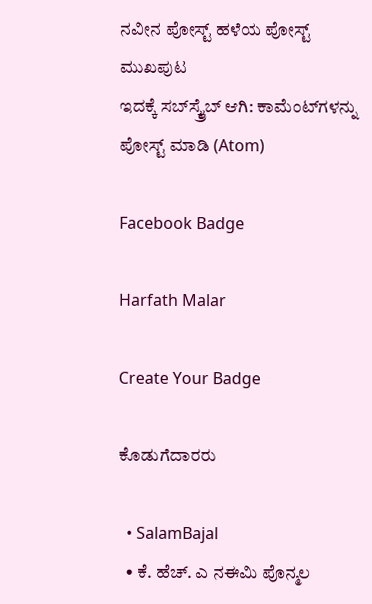ನವೀನ ಪೋಸ್ಟ್ ಹಳೆಯ ಪೋಸ್ಟ್ ಮುಖಪುಟ
ಇದಕ್ಕೆ ಸಬ್‌ಸ್ಕ್ರೈಬ್‌ ಆಗಿ: ಕಾಮೆಂಟ್‌ಗಳನ್ನು ಪೋಸ್ಟ್ ಮಾಡಿ (Atom)

Facebook Badge

Harfath Malar

Create Your Badge

ಕೊಡುಗೆದಾರರು

  • SalamBajal
  • ಕೆ. ಹೆಚ್. ಎ ನಈಮಿ ಪೊನ್ಮಲ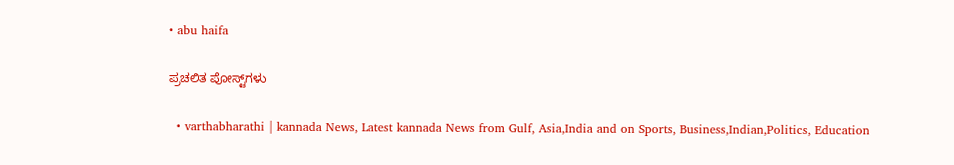• abu haifa

ಪ್ರಚಲಿತ ಪೋಸ್ಟ್‌ಗಳು

  • varthabharathi | kannada News, Latest kannada News from Gulf, Asia,India and on Sports, Business,Indian,Politics, Education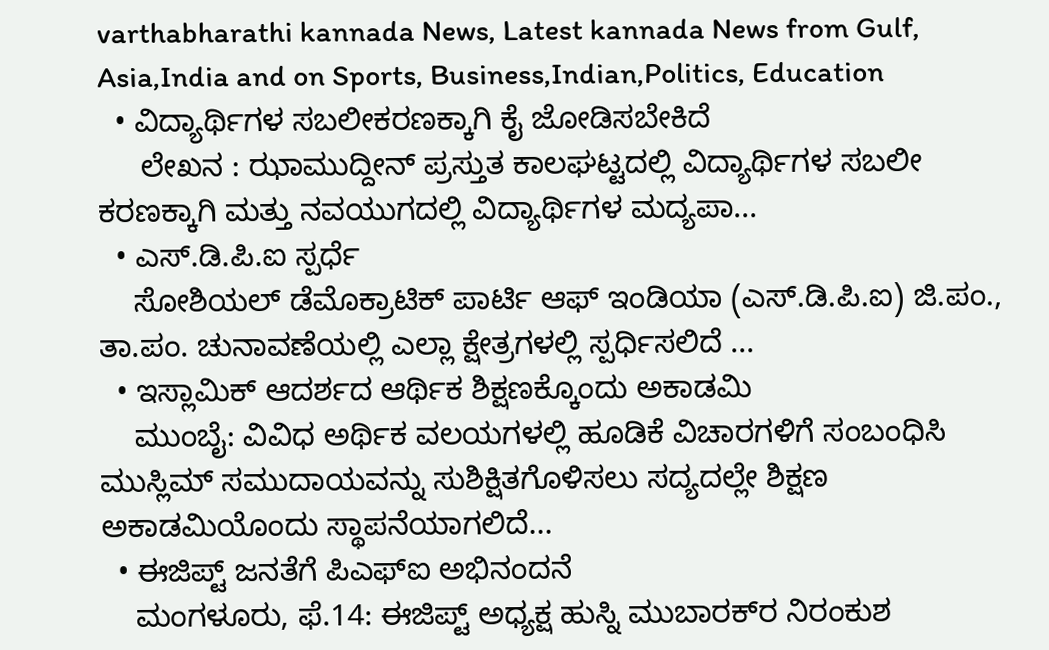varthabharathi kannada News, Latest kannada News from Gulf, Asia,India and on Sports, Business,Indian,Politics, Education
  • ವಿದ್ಯಾರ್ಥಿಗಳ ಸಬಲೀಕರಣಕ್ಕಾಗಿ ಕೈ ಜೋಡಿಸಬೇಕಿದೆ
     ಲೇಖನ : ಝಾಮುದ್ದೀನ್ ಪ್ರಸ್ತುತ ಕಾಲಘಟ್ಟದಲ್ಲಿ ವಿದ್ಯಾರ್ಥಿಗಳ ಸಬಲೀ ಕರಣಕ್ಕಾಗಿ ಮತ್ತು ನವಯುಗದಲ್ಲಿ ವಿದ್ಯಾರ್ಥಿಗಳ ಮದ್ಯಪಾ...
  • ಎಸ್.ಡಿ.ಪಿ.ಐ ಸ್ಪರ್ಧೆ
    ಸೋಶಿಯಲ್ ಡೆಮೊಕ್ರಾಟಿಕ್ ಪಾರ್ಟಿ ಆಫ್ ಇಂಡಿಯಾ (ಎಸ್.ಡಿ.ಪಿ.ಐ) ಜಿ.ಪಂ., ತಾ.ಪಂ. ಚುನಾವಣೆಯಲ್ಲಿ ಎಲ್ಲಾ ಕ್ಷೇತ್ರಗಳಲ್ಲಿ ಸ್ಪರ್ಧಿಸಲಿದೆ ...
  • ಇಸ್ಲಾಮಿಕ್ ಆದರ್ಶದ ಆರ್ಥಿಕ ಶಿಕ್ಷಣಕ್ಕೊಂದು ಅಕಾಡಮಿ
    ಮುಂಬೈ: ವಿವಿಧ ಅರ್ಥಿಕ ವಲಯಗಳಲ್ಲಿ ಹೂಡಿಕೆ ವಿಚಾರಗಳಿಗೆ ಸಂಬಂಧಿಸಿ ಮುಸ್ಲಿಮ್ ಸಮುದಾಯವನ್ನು ಸುಶಿಕ್ಷಿತಗೊಳಿಸಲು ಸದ್ಯದಲ್ಲೇ ಶಿಕ್ಷಣ ಅಕಾಡಮಿಯೊಂದು ಸ್ಥಾಪನೆಯಾಗಲಿದೆ...
  • ಈಜಿಪ್ಟ್ ಜನತೆಗೆ ಪಿಎಫ್‌ಐ ಅಭಿನಂದನೆ
    ಮಂಗಳೂರು, ಫೆ.14: ಈಜಿಪ್ಟ್ ಅಧ್ಯಕ್ಷ ಹುಸ್ನಿ ಮುಬಾರಕ್‌ರ ನಿರಂಕುಶ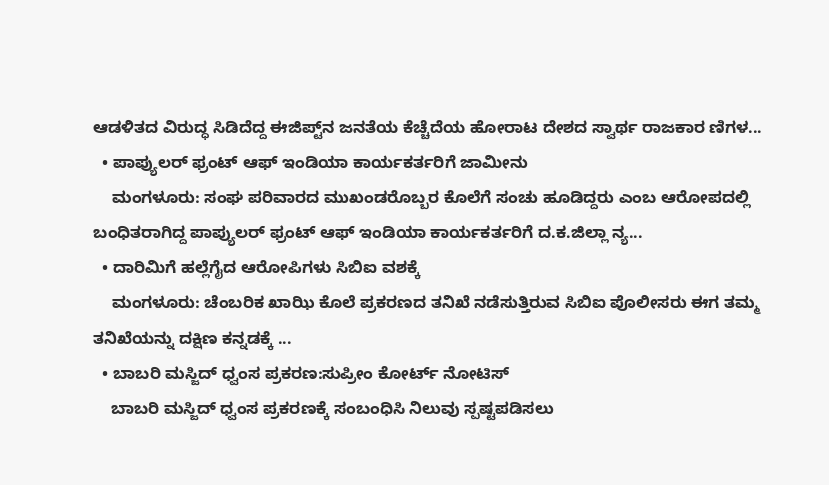ಆಡಳಿತದ ವಿರುದ್ಧ ಸಿಡಿದೆದ್ದ ಈಜಿಪ್ಟ್‌ನ ಜನತೆಯ ಕೆಚ್ಚೆದೆಯ ಹೋರಾಟ ದೇಶದ ಸ್ವಾರ್ಥ ರಾಜಕಾರ ಣಿಗಳ...
  • ಪಾಪ್ಯುಲರ್ ಫ್ರಂಟ್ ಆಫ್ ಇಂಡಿಯಾ ಕಾರ್ಯಕರ್ತರಿಗೆ ಜಾಮೀನು
    ಮಂಗಳೂರು: ಸಂಘ ಪರಿವಾರದ ಮುಖಂಡರೊಬ್ಬರ ಕೊಲೆಗೆ ಸಂಚು ಹೂಡಿದ್ದರು ಎಂಬ ಆರೋಪದಲ್ಲಿ ಬಂಧಿತರಾಗಿದ್ದ ಪಾಪ್ಯುಲರ್ ಫ್ರಂಟ್ ಆಫ್ ಇಂಡಿಯಾ ಕಾರ್ಯಕರ್ತರಿಗೆ ದ.ಕ.ಜಿಲ್ಲಾ ನ್ಯ...
  • ದಾರಿಮಿಗೆ ಹಲ್ಲೆಗೈದ ಆರೋಪಿಗಳು ಸಿಬಿಐ ವಶಕ್ಕೆ
    ಮಂಗಳೂರು: ಚೆಂಬರಿಕ ಖಾಝಿ ಕೊಲೆ ಪ್ರಕರಣದ ತನಿಖೆ ನಡೆಸುತ್ತಿರುವ ಸಿಬಿಐ ಪೊಲೀಸರು ಈಗ ತಮ್ಮ ತನಿಖೆಯನ್ನು ದಕ್ಷಿಣ ಕನ್ನಡಕ್ಕೆ ...
  • ಬಾಬರಿ ಮಸ್ಜಿದ್ ಧ್ವಂಸ ಪ್ರಕರಣ:ಸುಪ್ರೀಂ ಕೋರ್ಟ್ ನೋಟಿಸ್
    ಬಾಬರಿ ಮಸ್ಜಿದ್ ಧ್ವಂಸ ಪ್ರಕರಣಕ್ಕೆ ಸಂಬಂಧಿಸಿ ನಿಲುವು ಸ್ಪಷ್ಟಪಡಿಸಲು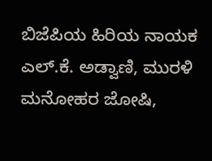ಬಿಜೆಪಿಯ ಹಿರಿಯ ನಾಯಕ ಎಲ್.ಕೆ. ಅಡ್ವಾಣಿ, ಮುರಳಿ ಮನೋಹರ ಜೋಷಿ,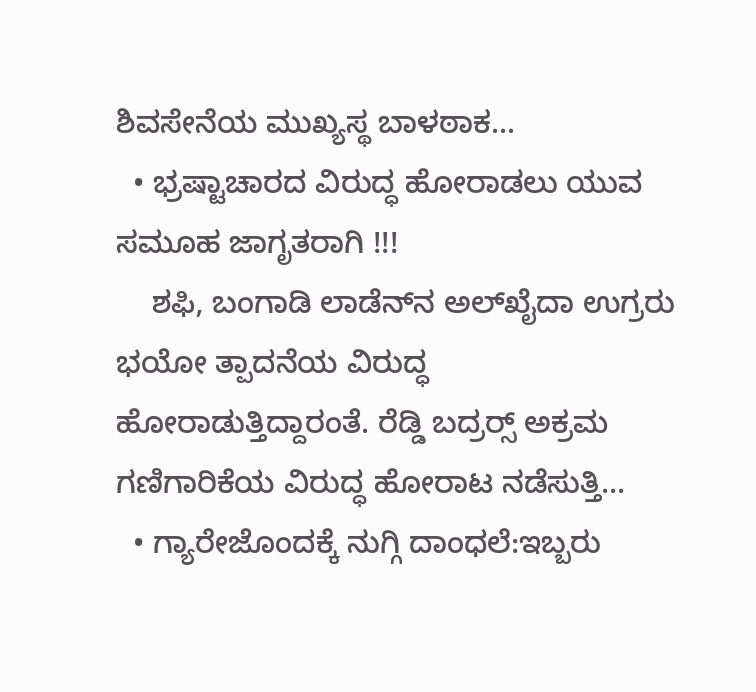ಶಿವಸೇನೆಯ ಮುಖ್ಯಸ್ಥ ಬಾಳಠಾಕ...
  • ಭ್ರಷ್ಟಾಚಾರದ ವಿರುದ್ಧ ಹೋರಾಡಲು ಯುವ ಸಮೂಹ ಜಾಗೃತರಾಗಿ !!!
    ಶಫಿ, ಬಂಗಾಡಿ ಲಾಡೆನ್‌ನ ಅಲ್‌ಖೈದಾ ಉಗ್ರರು ಭಯೋ ತ್ಪಾದನೆಯ ವಿರುದ್ಧ ಹೋರಾಡುತ್ತಿದ್ದಾರಂತೆ. ರೆಡ್ಡಿ ಬದ್ರರ‍್ಸ್ ಅಕ್ರಮ ಗಣಿಗಾರಿಕೆಯ ವಿರುದ್ಧ ಹೋರಾಟ ನಡೆಸುತ್ತಿ...
  • ಗ್ಯಾರೇಜೊಂದಕ್ಕೆ ನುಗ್ಗಿ ದಾಂಧಲೆ:ಇಬ್ಬರು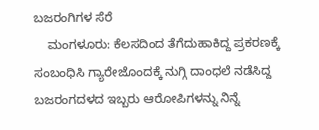ಬಜರಂಗಿಗಳ ಸೆರೆ
    ಮಂಗಳೂರು: ಕೆಲಸದಿಂದ ತೆಗೆದುಹಾಕಿದ್ದ ಪ್ರಕರಣಕ್ಕೆ ಸಂಬಂಧಿಸಿ ಗ್ಯಾರೇಜೊಂದಕ್ಕೆ ನುಗ್ಗಿ ದಾಂಧಲೆ ನಡೆಸಿದ್ದ ಬಜರಂಗದಳದ ಇಬ್ಬರು ಆರೋಪಿಗಳನ್ನು ನಿನ್ನೆ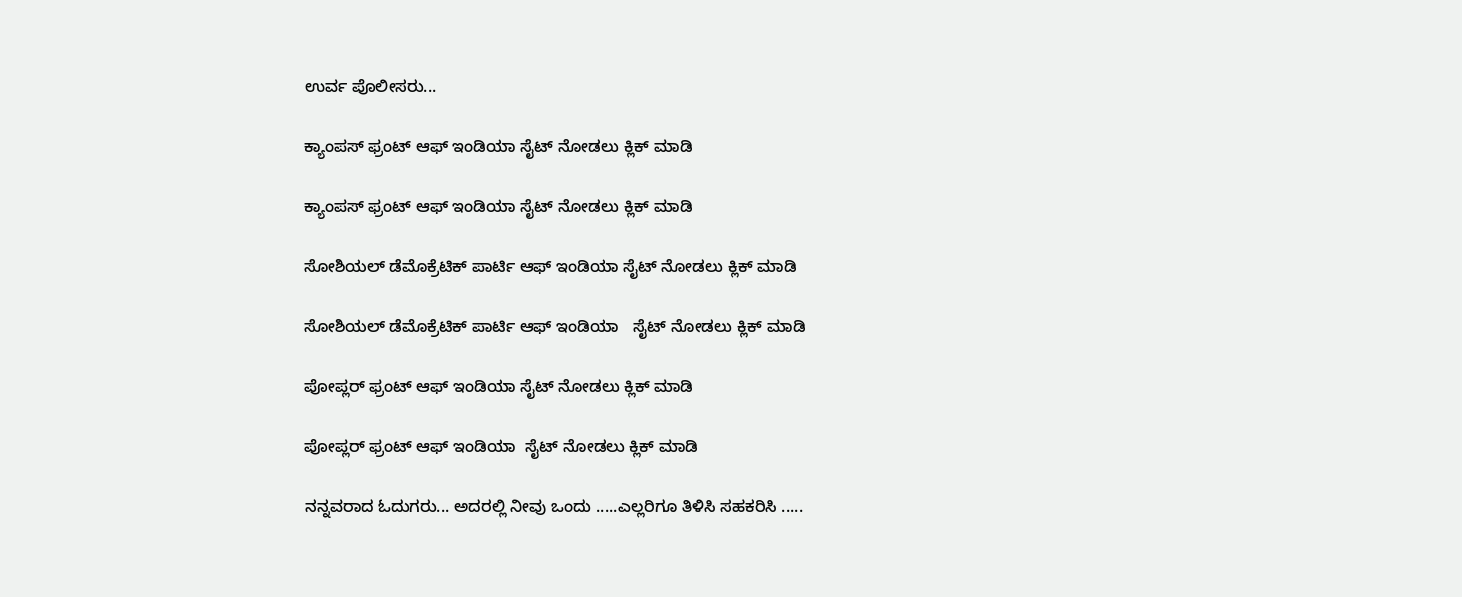ಉರ್ವ ಪೊಲೀಸರು...

ಕ್ಯಾಂಪಸ್ ಫ್ರಂಟ್ ಆಫ್ ಇಂಡಿಯಾ ಸೈಟ್ ನೋಡಲು ಕ್ಲಿಕ್ ಮಾಡಿ

ಕ್ಯಾಂಪಸ್ ಫ್ರಂಟ್ ಆಫ್ ಇಂಡಿಯಾ ಸೈಟ್ ನೋಡಲು ಕ್ಲಿಕ್ ಮಾಡಿ

ಸೋಶಿಯಲ್ ಡೆಮೊಕ್ರೆಟಿಕ್ ಪಾರ್ಟಿ ಆಫ್ ಇಂಡಿಯಾ ಸೈಟ್ ನೋಡಲು ಕ್ಲಿಕ್ ಮಾಡಿ

ಸೋಶಿಯಲ್ ಡೆಮೊಕ್ರೆಟಿಕ್ ಪಾರ್ಟಿ ಆಫ್ ಇಂಡಿಯಾ   ಸೈಟ್ ನೋಡಲು ಕ್ಲಿಕ್ ಮಾಡಿ

ಪೋಪ್ಲರ್ ಫ್ರಂಟ್ ಆಫ್ ಇಂಡಿಯಾ ಸೈಟ್ ನೋಡಲು ಕ್ಲಿಕ್ ಮಾಡಿ

ಪೋಪ್ಲರ್ ಫ್ರಂಟ್ ಆಫ್ ಇಂಡಿಯಾ  ಸೈಟ್ ನೋಡಲು ಕ್ಲಿಕ್ ಮಾಡಿ

ನನ್ನವರಾದ ಓದುಗರು... ಅದರಲ್ಲಿ ನೀವು ಒಂದು .....ಎಲ್ಲರಿಗೂ ತಿಳಿಸಿ ಸಹಕರಿಸಿ .....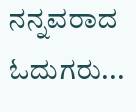ನನ್ನವರಾದ ಓದುಗರು...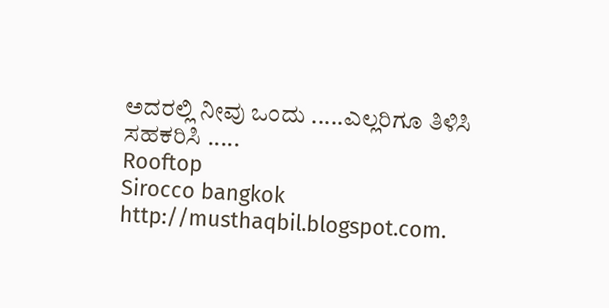ಅದರಲ್ಲಿ ನೀವು ಒಂದು .....ಎಲ್ಲರಿಗೂ ತಿಳಿಸಿ ಸಹಕರಿಸಿ .....
Rooftop
Sirocco bangkok
http://musthaqbil.blogspot.com.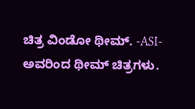ಚಿತ್ರ ವಿಂಡೋ ಥೀಮ್. -ASI- ಅವರಿಂದ ಥೀಮ್ ಚಿತ್ರಗಳು.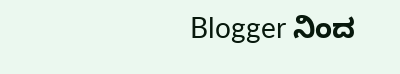Blogger ನಿಂದ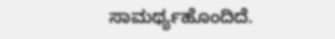ಸಾಮರ್ಥ್ಯಹೊಂದಿದೆ.